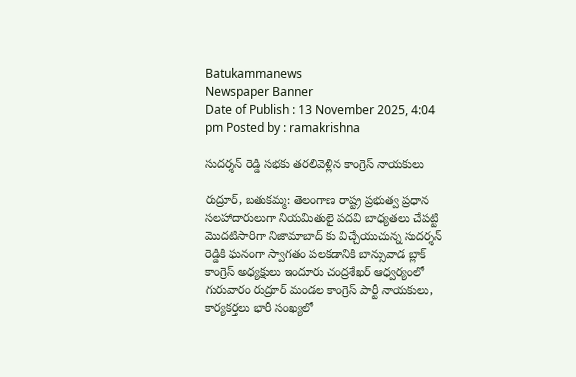Batukammanews
Newspaper Banner
Date of Publish : 13 November 2025, 4:04 pm Posted by : ramakrishna

సుదర్శన్ రెడ్డి సభకు తరలివెళ్లిన కాంగ్రెస్ నాయకులు

రుద్రూర్, బతుకమ్మ: తెలంగాణ రాష్ట్ర ప్రభుత్వ ప్రధాన సలహాదారులుగా నియమితులై పదవి బాధ్యతలు చేపట్టి మొదటిసారిగా నిజామాబాద్ కు విచ్చేయుచున్న సుదర్శన్ రెడ్డికి ఘనంగా స్వాగతం పలకడానికి బాన్సువాడ బ్లాక్ కాంగ్రెస్ అధ్యక్షులు ఇందూరు చంద్రశేఖర్ ఆధ్వర్యంలో  గురువారం రుద్రూర్ మండల కాంగ్రెస్ పార్టీ నాయకులు,  కార్యకర్తలు భారీ సంఖ్యలో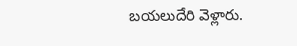బయలుదేరి వెళ్లారు.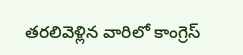తరలివెళ్లిన వారిలో కాంగ్రెస్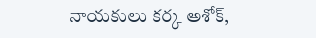నాయకులు కర్క అశోక్,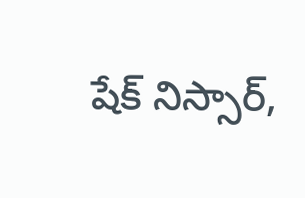షేక్ నిస్సార్,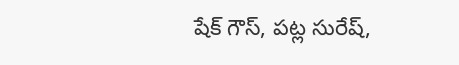షేక్ గౌస్, పట్ల సురేష్,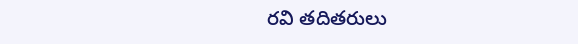రవి తదితరులు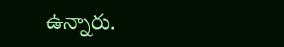ఉన్నారు.